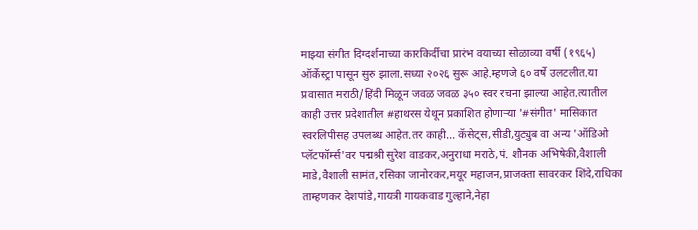माझ्या संगीत दिग्दर्शनाच्या कारकिर्दीचा प्रारंभ वयाच्या सोळाव्या वर्षी (१९६५) ऑर्केस्ट्रा पासून सुरु झाला.सध्या २०२६ सुरू आहे.म्हणजे ६० वर्षे उलटलीत.या प्रवासात मराठी/हिंदी मिळून जवळ जवळ ३५० स्वर रचना झाल्या आहेत.त्यातील काही उत्तर प्रदेशातील #हाथरस येथून प्रकाशित होणाऱ्या '#संगीत' मासिकात स्वरलिपीसह उपलब्ध आहेत.तर काही... कॅसेट्स,सीडी,युट्युब वा अन्य 'ऑडिओ प्लॅटफॉर्म्स'वर पद्मश्री सुरेश वाडकर,अनुराधा मराठे,पं. शौनक अभिषेकी,वैशाली माडे,वैशाली सामंत,रसिका जानोरकर,मयूर महाजन,प्राजक्ता सावरकर शिंदे,राधिका ताम्हणकर देशपांडे,गायत्री गायकवाड गुल्हाने,नेहा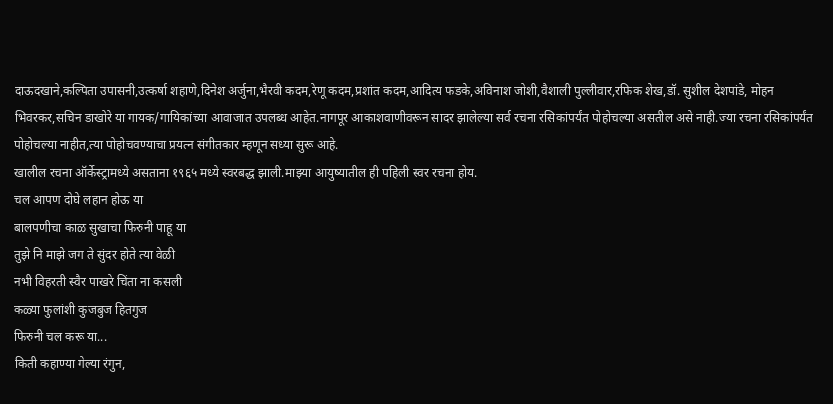दाऊदखाने,कल्पिता उपासनी,उत्कर्षा शहाणे,दिनेश अर्जुना,भैरवी कदम,रेणू कदम,प्रशांत कदम,आदित्य फडके,अविनाश जोशी,वैशाली पुल्लीवार,रफिक शेख,डॉ. सुशील देशपांडे, मोहन भिवरकर,सचिन डाखोरे या गायक/गायिकांच्या आवाजात उपलब्ध आहेत.नागपूर आकाशवाणीवरून सादर झालेल्या सर्व रचना रसिकांपर्यंत पोहोचल्या असतील असे नाही.ज्या रचना रसिकांपर्यंत पोहोचल्या नाहीत,त्या पोहोचवण्याचा प्रयत्न संगीतकार म्हणून सध्या सुरू आहे.
खालील रचना ऑर्केस्ट्रामध्ये असताना १९६५ मध्ये स्वरबद्ध झाली.माझ्या आयुष्यातील ही पहिली स्वर रचना होय.
चल आपण दोघे लहान होऊ या
बालपणीचा काळ सुखाचा फिरुनी पाहू या
तुझे नि माझे जग ते सुंदर होते त्या वेळी
नभी विहरती स्वैर पाखरे चिंता ना कसली
कळ्या फुलांशी कुजबुज हितगुज
फिरुनी चल करू या...
किती कहाण्या गेल्या रंगुन,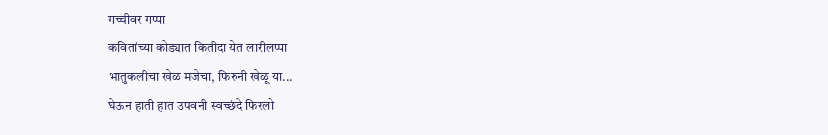गच्चीवर गप्पा
कवितांच्या कोड्यात कितीदा येत लारीलप्पा
भातुकलीचा खेळ मजेचा, फिरुनी खेळू या...
घेऊन हाती हात उपवनी स्वच्छंदे फिरलो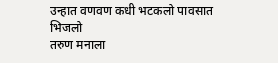उन्हात वणवण कधी भटकलो पावसात भिजलो
तरुण मनाला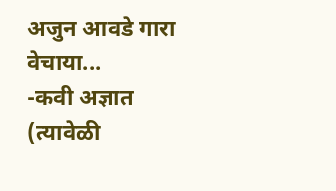अजुन आवडे गारा वेचाया...
-कवी अज्ञात
(त्यावेळी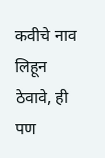कवीचे नाव लिहून ठेवावे, ही पण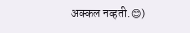अक्कल नव्हती.😊)